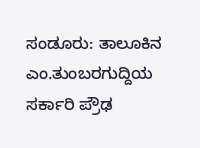ಸಂಡೂರು: ತಾಲೂಕಿನ ಎಂ.ತುಂಬರಗುದ್ದಿಯ ಸರ್ಕಾರಿ ಪ್ರೌಢ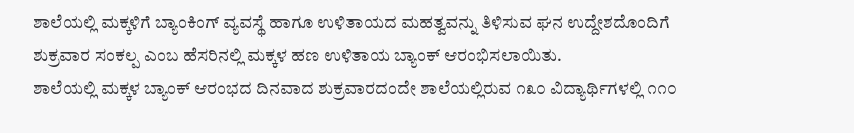ಶಾಲೆಯಲ್ಲಿ ಮಕ್ಕಳಿಗೆ ಬ್ಯಾಂಕಿಂಗ್ ವ್ಯವಸ್ಥೆ ಹಾಗೂ ಉಳಿತಾಯದ ಮಹತ್ವವನ್ನು ತಿಳಿಸುವ ಘನ ಉದ್ದೇಶದೊಂದಿಗೆ ಶುಕ್ರವಾರ ಸಂಕಲ್ಪ ಎಂಬ ಹೆಸರಿನಲ್ಲಿ ಮಕ್ಕಳ ಹಣ ಉಳಿತಾಯ ಬ್ಯಾಂಕ್ ಆರಂಭಿಸಲಾಯಿತು.
ಶಾಲೆಯಲ್ಲಿ ಮಕ್ಕಳ ಬ್ಯಾಂಕ್ ಆರಂಭದ ದಿನವಾದ ಶುಕ್ರವಾರದಂದೇ ಶಾಲೆಯಲ್ಲಿರುವ ೧೩೦ ವಿದ್ಯಾರ್ಥಿಗಳಲ್ಲಿ ೧೧೦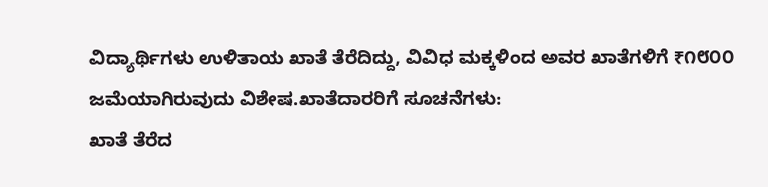ವಿದ್ಯಾರ್ಥಿಗಳು ಉಳಿತಾಯ ಖಾತೆ ತೆರೆದಿದ್ದು, ವಿವಿಧ ಮಕ್ಕಳಿಂದ ಅವರ ಖಾತೆಗಳಿಗೆ ₹೧೮೦೦ ಜಮೆಯಾಗಿರುವುದು ವಿಶೇಷ.ಖಾತೆದಾರರಿಗೆ ಸೂಚನೆಗಳು:
ಖಾತೆ ತೆರೆದ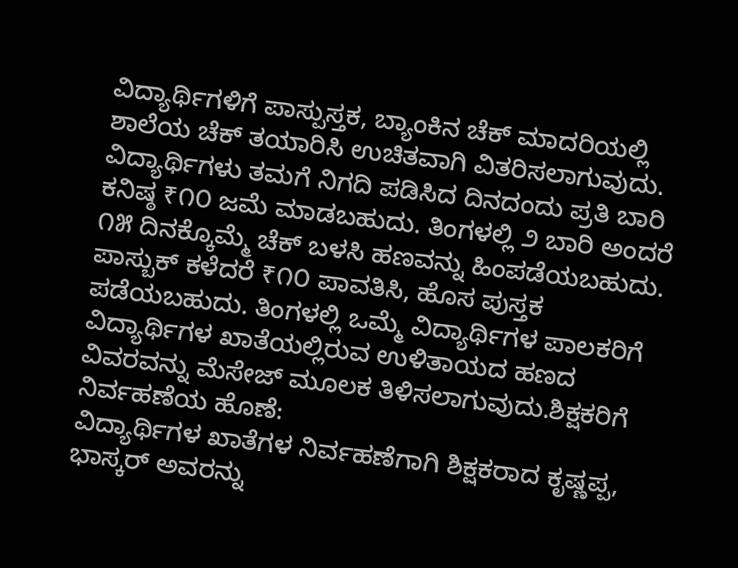ವಿದ್ಯಾರ್ಥಿಗಳಿಗೆ ಪಾಸ್ಪುಸ್ತಕ, ಬ್ಯಾಂಕಿನ ಚೆಕ್ ಮಾದರಿಯಲ್ಲಿ ಶಾಲೆಯ ಚೆಕ್ ತಯಾರಿಸಿ ಉಚಿತವಾಗಿ ವಿತರಿಸಲಾಗುವುದು. ವಿದ್ಯಾರ್ಥಿಗಳು ತಮಗೆ ನಿಗದಿ ಪಡಿಸಿದ ದಿನದಂದು ಪ್ರತಿ ಬಾರಿ ಕನಿಷ್ಠ ₹೧೦ ಜಮೆ ಮಾಡಬಹುದು. ತಿಂಗಳಲ್ಲಿ ೨ ಬಾರಿ ಅಂದರೆ ೧೫ ದಿನಕ್ಕೊಮ್ಮೆ ಚೆಕ್ ಬಳಸಿ ಹಣವನ್ನು ಹಿಂಪಡೆಯಬಹುದು. ಪಾಸ್ಬುಕ್ ಕಳೆದರೆ ₹೧೦ ಪಾವತಿಸಿ, ಹೊಸ ಪುಸ್ತಕ ಪಡೆಯಬಹುದು. ತಿಂಗಳಲ್ಲಿ ಒಮ್ಮೆ ವಿದ್ಯಾರ್ಥಿಗಳ ಪಾಲಕರಿಗೆ ವಿದ್ಯಾರ್ಥಿಗಳ ಖಾತೆಯಲ್ಲಿರುವ ಉಳಿತಾಯದ ಹಣದ ವಿವರವನ್ನು ಮೆಸೇಜ್ ಮೂಲಕ ತಿಳಿಸಲಾಗುವುದು.ಶಿಕ್ಷಕರಿಗೆ ನಿರ್ವಹಣೆಯ ಹೊಣೆ:
ವಿದ್ಯಾರ್ಥಿಗಳ ಖಾತೆಗಳ ನಿರ್ವಹಣೆಗಾಗಿ ಶಿಕ್ಷಕರಾದ ಕೃಷ್ಣಪ್ಪ, ಭಾಸ್ಕರ್ ಅವರನ್ನು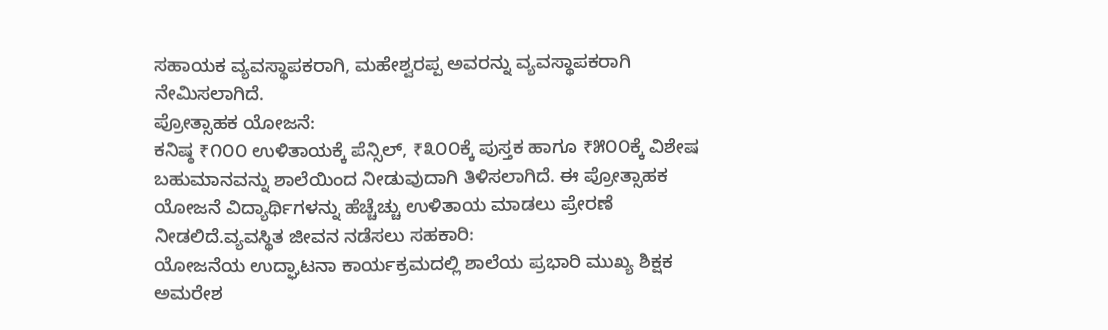ಸಹಾಯಕ ವ್ಯವಸ್ಥಾಪಕರಾಗಿ, ಮಹೇಶ್ವರಪ್ಪ ಅವರನ್ನು ವ್ಯವಸ್ಥಾಪಕರಾಗಿ ನೇಮಿಸಲಾಗಿದೆ.
ಪ್ರೋತ್ಸಾಹಕ ಯೋಜನೆ:
ಕನಿಷ್ಠ ₹೧೦೦ ಉಳಿತಾಯಕ್ಕೆ ಪೆನ್ಸಿಲ್, ₹೩೦೦ಕ್ಕೆ ಪುಸ್ತಕ ಹಾಗೂ ₹೫೦೦ಕ್ಕೆ ವಿಶೇಷ ಬಹುಮಾನವನ್ನು ಶಾಲೆಯಿಂದ ನೀಡುವುದಾಗಿ ತಿಳಿಸಲಾಗಿದೆ. ಈ ಪ್ರೋತ್ಸಾಹಕ ಯೋಜನೆ ವಿದ್ಯಾರ್ಥಿಗಳನ್ನು ಹೆಚ್ಚೆಚ್ಚು ಉಳಿತಾಯ ಮಾಡಲು ಪ್ರೇರಣೆ ನೀಡಲಿದೆ.ವ್ಯವಸ್ಥಿತ ಜೀವನ ನಡೆಸಲು ಸಹಕಾರಿ:
ಯೋಜನೆಯ ಉದ್ಘಾಟನಾ ಕಾರ್ಯಕ್ರಮದಲ್ಲಿ ಶಾಲೆಯ ಪ್ರಭಾರಿ ಮುಖ್ಯ ಶಿಕ್ಷಕ ಅಮರೇಶ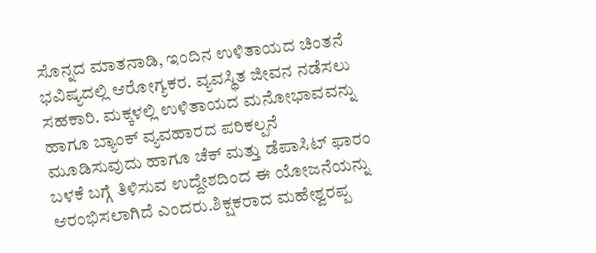ಸೊನ್ನದ ಮಾತನಾಡಿ, ಇಂದಿನ ಉಳಿತಾಯದ ಚಿಂತನೆ ಭವಿಷ್ಯದಲ್ಲಿ ಆರೋಗ್ಯಕರ. ವ್ಯವಸ್ಥಿತ ಜೀವನ ನಡೆಸಲು ಸಹಕಾರಿ. ಮಕ್ಕಳಲ್ಲಿ ಉಳಿತಾಯದ ಮನೋಭಾವವನ್ನು ಹಾಗೂ ಬ್ಯಾಂಕ್ ವ್ಯವಹಾರದ ಪರಿಕಲ್ಪನೆ ಮೂಡಿಸುವುದು ಹಾಗೂ ಚೆಕ್ ಮತ್ತು ಡೆಪಾಸಿಟ್ ಫಾರಂ ಬಳಕೆ ಬಗ್ಗೆ ತಿಳಿಸುವ ಉದ್ದೇಶದಿಂದ ಈ ಯೋಜನೆಯನ್ನು ಆರಂಭಿಸಲಾಗಿದೆ ಎಂದರು.ಶಿಕ್ಷಕರಾದ ಮಹೇಶ್ವರಪ್ಪ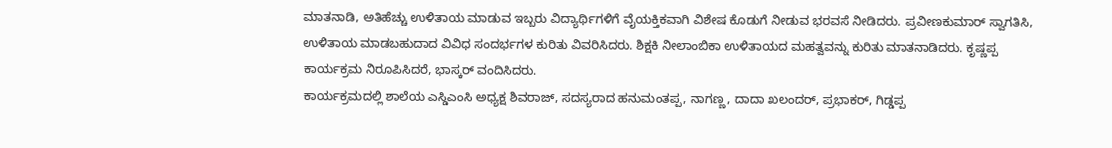ಮಾತನಾಡಿ, ಅತಿಹೆಚ್ಚು ಉಳಿತಾಯ ಮಾಡುವ ಇಬ್ಬರು ವಿದ್ಯಾರ್ಥಿಗಳಿಗೆ ವೈಯಕ್ತಿಕವಾಗಿ ವಿಶೇಷ ಕೊಡುಗೆ ನೀಡುವ ಭರವಸೆ ನೀಡಿದರು. ಪ್ರವೀಣಕುಮಾರ್ ಸ್ವಾಗತಿಸಿ, ಉಳಿತಾಯ ಮಾಡಬಹುದಾದ ವಿವಿಧ ಸಂದರ್ಭಗಳ ಕುರಿತು ವಿವರಿಸಿದರು. ಶಿಕ್ಷಕಿ ನೀಲಾಂಬಿಕಾ ಉಳಿತಾಯದ ಮಹತ್ವವನ್ನು ಕುರಿತು ಮಾತನಾಡಿದರು. ಕೃಷ್ಣಪ್ಪ ಕಾರ್ಯಕ್ರಮ ನಿರೂಪಿಸಿದರೆ, ಭಾಸ್ಕರ್ ವಂದಿಸಿದರು.
ಕಾರ್ಯಕ್ರಮದಲ್ಲಿ ಶಾಲೆಯ ಎಸ್ಡಿಎಂಸಿ ಅಧ್ಯಕ್ಷ ಶಿವರಾಜ್, ಸದಸ್ಯರಾದ ಹನುಮಂತಪ್ಪ, ನಾಗಣ್ಣ, ದಾದಾ ಖಲಂದರ್, ಪ್ರಭಾಕರ್, ಗಿಡ್ಡಪ್ಪ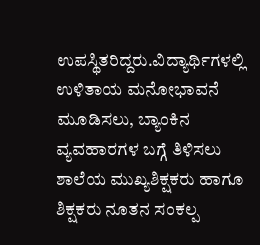ಉಪಸ್ಥಿತರಿದ್ದರು.ವಿದ್ಯಾರ್ಥಿಗಳಲ್ಲಿ ಉಳಿತಾಯ ಮನೋಭಾವನೆ ಮೂಡಿಸಲು, ಬ್ಯಾಂಕಿನ ವ್ಯವಹಾರಗಳ ಬಗ್ಗೆ ತಿಳಿಸಲು ಶಾಲೆಯ ಮುಖ್ಯಶಿಕ್ಷಕರು ಹಾಗೂ ಶಿಕ್ಷಕರು ನೂತನ ಸಂಕಲ್ಪ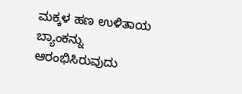ಮಕ್ಕಳ ಹಣ ಉಳಿತಾಯ ಬ್ಯಾಂಕನ್ನು ಆರಂಭಿಸಿರುವುದು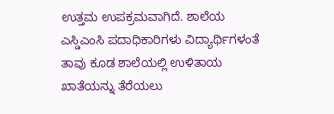ಉತ್ತಮ ಉಪಕ್ರಮವಾಗಿದೆ. ಶಾಲೆಯ ಎಸ್ಡಿಎಂಸಿ ಪದಾಧಿಕಾರಿಗಳು ವಿದ್ಯಾರ್ಥಿಗಳಂತೆ ತಾವು ಕೂಡ ಶಾಲೆಯಲ್ಲಿ ಉಳಿತಾಯ ಖಾತೆಯನ್ನು ತೆರೆಯಲು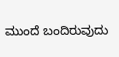ಮುಂದೆ ಬಂದಿರುವುದು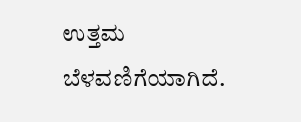ಉತ್ತಮ ಬೆಳವಣಿಗೆಯಾಗಿದೆ.